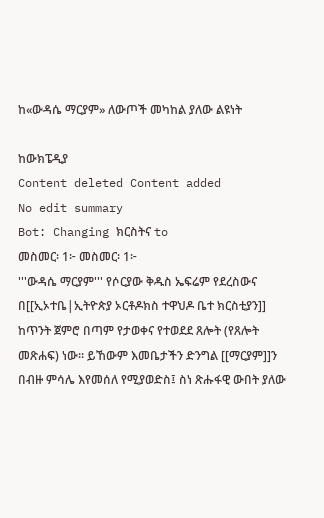ከ«ውዳሴ ማርያም» ለውጦች መካከል ያለው ልዩነት

ከውክፔዲያ
Content deleted Content added
No edit summary
Bot: Changing ክርስትና to
መስመር፡ 1፦ መስመር፡ 1፦
'''ውዳሴ ማርያም''' የሶርያው ቅዱስ ኤፍሬም የደረስውና በ[[ኢኦተቤ|ኢትዮጵያ ኦርቶዶክስ ተዋህዶ ቤተ ክርስቲያን]] ከጥንት ጀምሮ በጣም የታወቀና የተወደደ ጸሎት (የጸሎት መጽሐፍ) ነው። ይኸውም እመቤታችን ድንግል [[ማርያም]]ን በብዙ ምሳሌ እየመሰለ የሚያወድስ፤ ስነ ጽሑፋዊ ውበት ያለው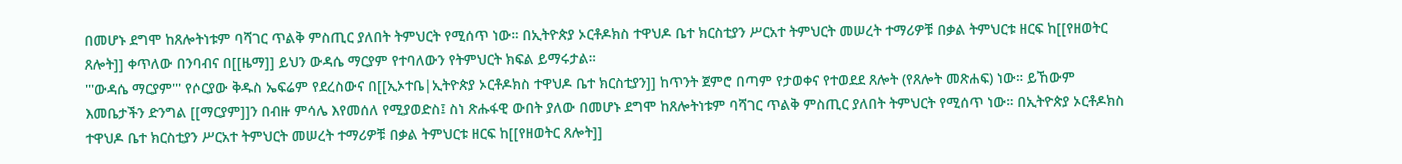በመሆኑ ደግሞ ከጸሎትነቱም ባሻገር ጥልቅ ምስጢር ያለበት ትምህርት የሚሰጥ ነው። በኢትዮጵያ ኦርቶዶክስ ተዋህዶ ቤተ ክርስቲያን ሥርአተ ትምህርት መሠረት ተማሪዎቹ በቃል ትምህርቱ ዘርፍ ከ[[የዘወትር ጸሎት]] ቀጥለው በንባብና በ[[ዜማ]] ይህን ውዳሴ ማርያም የተባለውን የትምህርት ክፍል ይማሩታል።
'''ውዳሴ ማርያም''' የሶርያው ቅዱስ ኤፍሬም የደረስውና በ[[ኢኦተቤ|ኢትዮጵያ ኦርቶዶክስ ተዋህዶ ቤተ ክርስቲያን]] ከጥንት ጀምሮ በጣም የታወቀና የተወደደ ጸሎት (የጸሎት መጽሐፍ) ነው። ይኸውም እመቤታችን ድንግል [[ማርያም]]ን በብዙ ምሳሌ እየመሰለ የሚያወድስ፤ ስነ ጽሑፋዊ ውበት ያለው በመሆኑ ደግሞ ከጸሎትነቱም ባሻገር ጥልቅ ምስጢር ያለበት ትምህርት የሚሰጥ ነው። በኢትዮጵያ ኦርቶዶክስ ተዋህዶ ቤተ ክርስቲያን ሥርአተ ትምህርት መሠረት ተማሪዎቹ በቃል ትምህርቱ ዘርፍ ከ[[የዘወትር ጸሎት]]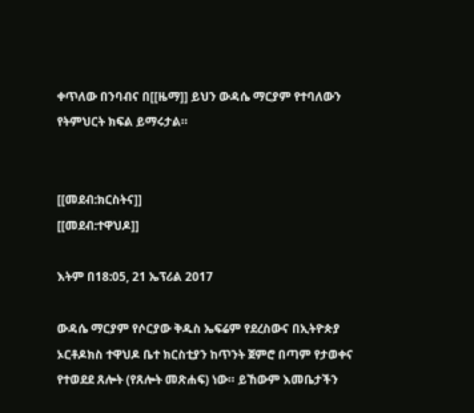ቀጥለው በንባብና በ[[ዜማ]] ይህን ውዳሴ ማርያም የተባለውን የትምህርት ክፍል ይማሩታል።


[[መደብ:ክርስትና]]
[[መደብ:ተዋህዶ]]

እትም በ18:05, 21 ኤፕሪል 2017

ውዳሴ ማርያም የሶርያው ቅዱስ ኤፍሬም የደረስውና በኢትዮጵያ ኦርቶዶክስ ተዋህዶ ቤተ ክርስቲያን ከጥንት ጀምሮ በጣም የታወቀና የተወደደ ጸሎት (የጸሎት መጽሐፍ) ነው። ይኸውም እመቤታችን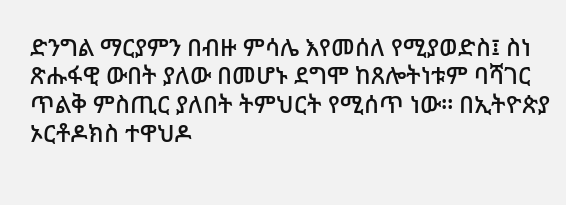ድንግል ማርያምን በብዙ ምሳሌ እየመሰለ የሚያወድስ፤ ስነ ጽሑፋዊ ውበት ያለው በመሆኑ ደግሞ ከጸሎትነቱም ባሻገር ጥልቅ ምስጢር ያለበት ትምህርት የሚሰጥ ነው። በኢትዮጵያ ኦርቶዶክስ ተዋህዶ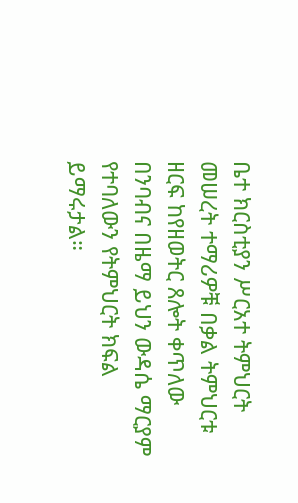ቤተ ክርስቲያን ሥርአተ ትምህርት መሠረት ተማሪዎቹ በቃል ትምህርቱ ዘርፍ ከየዘወትር ጸሎት ቀጥለው በንባብና በዜማ ይህን ውዳሴ ማርያም የተባለውን የትምህርት ክፍል ይማሩታል።